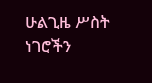ሁልጊዜ ሥስት ነገሮችን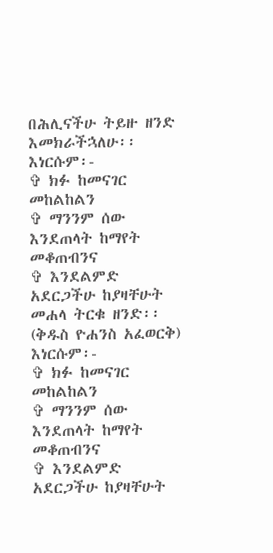በሕሊናችሁ ትይዙ ዘንድ እመክራችኋለሁ፡፡
እነርሱም፡-
✞ ክፉ ከመናገር መከልከልን
✞ ማንንም ሰው እንደጠላት ከማየት መቆጠብንና
✞ እንደልምድ አደርጋችሁ ከያዛቸሁት መሐላ ትርቁ ዘንድ፡፡
(ቅዱስ ዮሐንስ አፈወርቅ)
እነርሱም፡-
✞ ክፉ ከመናገር መከልከልን
✞ ማንንም ሰው እንደጠላት ከማየት መቆጠብንና
✞ እንደልምድ አደርጋችሁ ከያዛቸሁት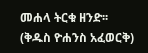መሐላ ትርቁ ዘንድ፡፡
(ቅዱስ ዮሐንስ አፈወርቅ)